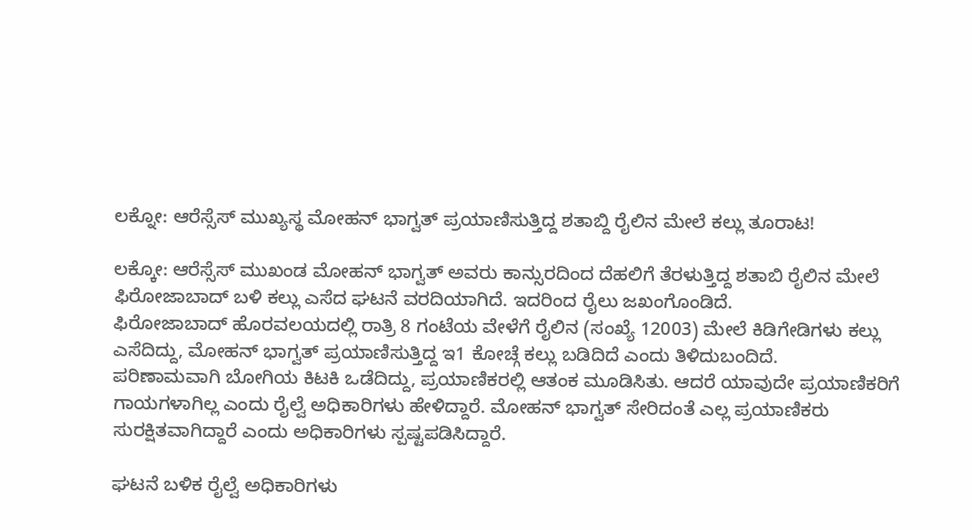ಲಕ್ನೋ: ಆರೆಸ್ಸೆಸ್ ಮುಖ್ಯಸ್ಥ ಮೋಹನ್ ಭಾಗ್ವತ್ ಪ್ರಯಾಣಿಸುತ್ತಿದ್ದ ಶತಾಬ್ದಿ ರೈಲಿನ ಮೇಲೆ ಕಲ್ಲು ತೂರಾಟ!

ಲಕ್ಕೋ: ಆರೆಸ್ಸೆಸ್ ಮುಖಂಡ ಮೋಹನ್ ಭಾಗ್ವತ್ ಅವರು ಕಾನ್ಸುರದಿಂದ ದೆಹಲಿಗೆ ತೆರಳುತ್ತಿದ್ದ ಶತಾಬಿ ರೈಲಿನ ಮೇಲೆ ಫಿರೋಜಾಬಾದ್ ಬಳಿ ಕಲ್ಲು ಎಸೆದ ಘಟನೆ ವರದಿಯಾಗಿದೆ. ಇದರಿಂದ ರೈಲು ಜಖಂಗೊಂಡಿದೆ.
ಫಿರೋಜಾಬಾದ್ ಹೊರವಲಯದಲ್ಲಿ ರಾತ್ರಿ 8 ಗಂಟೆಯ ವೇಳೆಗೆ ರೈಲಿನ (ಸಂಖ್ಯೆ 12003) ಮೇಲೆ ಕಿಡಿಗೇಡಿಗಳು ಕಲ್ಲು ಎಸೆದಿದ್ದು, ಮೋಹನ್ ಭಾಗ್ವತ್ ಪ್ರಯಾಣಿಸುತ್ತಿದ್ದ ಇ1 ಕೋಚ್ಗೆ ಕಲ್ಲು ಬಡಿದಿದೆ ಎಂದು ತಿಳಿದುಬಂದಿದೆ.
ಪರಿಣಾಮವಾಗಿ ಬೋಗಿಯ ಕಿಟಕಿ ಒಡೆದಿದ್ದು, ಪ್ರಯಾಣಿಕರಲ್ಲಿ ಆತಂಕ ಮೂಡಿಸಿತು. ಆದರೆ ಯಾವುದೇ ಪ್ರಯಾಣಿಕರಿಗೆ ಗಾಯಗಳಾಗಿಲ್ಲ ಎಂದು ರೈಲ್ವೆ ಅಧಿಕಾರಿಗಳು ಹೇಳಿದ್ದಾರೆ. ಮೋಹನ್ ಭಾಗ್ವತ್ ಸೇರಿದಂತೆ ಎಲ್ಲ ಪ್ರಯಾಣಿಕರು ಸುರಕ್ಷಿತವಾಗಿದ್ದಾರೆ ಎಂದು ಅಧಿಕಾರಿಗಳು ಸ್ಪಷ್ಟಪಡಿಸಿದ್ದಾರೆ.

ಘಟನೆ ಬಳಿಕ ರೈಲ್ವೆ ಅಧಿಕಾರಿಗಳು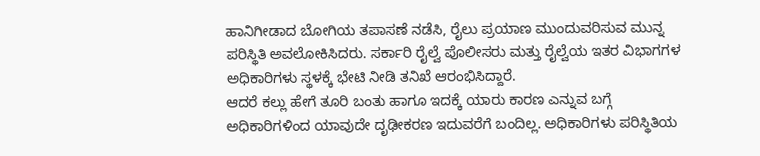ಹಾನಿಗೀಡಾದ ಬೋಗಿಯ ತಪಾಸಣೆ ನಡೆಸಿ, ರೈಲು ಪ್ರಯಾಣ ಮುಂದುವರಿಸುವ ಮುನ್ನ ಪರಿಸ್ಥಿತಿ ಅವಲೋಕಿಸಿದರು. ಸರ್ಕಾರಿ ರೈಲ್ವೆ ಪೊಲೀಸರು ಮತ್ತು ರೈಲ್ವೆಯ ಇತರ ವಿಭಾಗಗಳ ಅಧಿಕಾರಿಗಳು ಸ್ಥಳಕ್ಕೆ ಭೇಟಿ ನೀಡಿ ತನಿಖೆ ಆರಂಭಿಸಿದ್ದಾರೆ.
ಆದರೆ ಕಲ್ಲು ಹೇಗೆ ತೂರಿ ಬಂತು ಹಾಗೂ ಇದಕ್ಕೆ ಯಾರು ಕಾರಣ ಎನ್ನುವ ಬಗ್ಗೆ ಅಧಿಕಾರಿಗಳಿಂದ ಯಾವುದೇ ದೃಢೀಕರಣ ಇದುವರೆಗೆ ಬಂದಿಲ್ಲ. ಅಧಿಕಾರಿಗಳು ಪರಿಸ್ಥಿತಿಯ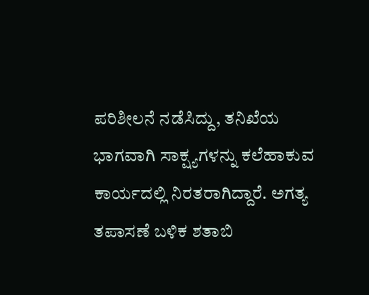ಪರಿಶೀಲನೆ ನಡೆಸಿದ್ದು, ತನಿಖೆಯ ಭಾಗವಾಗಿ ಸಾಕ್ಷ್ಯಗಳನ್ನು ಕಲೆಹಾಕುವ ಕಾರ್ಯದಲ್ಲಿ ನಿರತರಾಗಿದ್ದಾರೆ. ಅಗತ್ಯ ತಪಾಸಣೆ ಬಳಿಕ ಶತಾಬಿ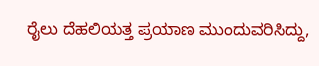ರೈಲು ದೆಹಲಿಯತ್ತ ಪ್ರಯಾಣ ಮುಂದುವರಿಸಿದ್ದು,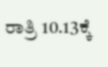ರಾತ್ರಿ 10.13ಕ್ಕೆ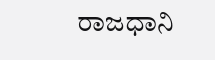ರಾಜಧಾನಿ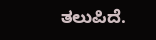ತಲುಪಿದೆ.